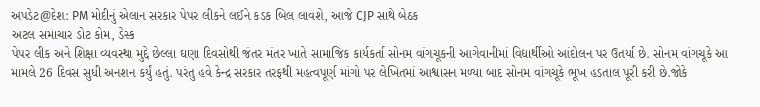અપડેટ@દેશ: PM મોદીનું એલાન સરકાર પેપર લીકને લઈને કડક બિલ લાવશે, આજે CJP સાથે બેઠક
અટલ સમાચાર ડોટ કોમ, ડેસ્ક
પેપર લીક અને શિક્ષા વ્યવસ્થા મુદ્દે છેલ્લા ઘણા દિવસોથી જંતર મંતર ખાતે સામાજિક કાર્યકર્તા સોનમ વાંગચૂકની આગેવાનીમાં વિદ્યાર્થીઓ આંદોલન પર ઉતર્યા છે. સોનમ વાંગચૂકે આ મામલે 26 દિવસ સુધી અનશન કર્યું હતું. પરંતુ હવે કેન્દ્ર સરકાર તરફથી મહત્વપૂર્ણ માંગો પર લેખિતમાં આશ્વાસન મળ્યા બાદ સોનમ વાંગચૂકે ભૂખ હડતાલ પૂરી કરી છે.જોકે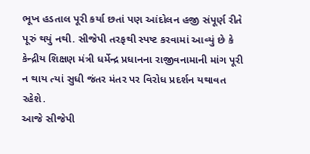ભૂખ હડતાલ પૂરી કર્યા છતાં પણ આંદોલન હજી સંપૂર્ણ રીતે પૂરું થયું નથી. સીજેપી તરફથી સ્પષ્ટ કરવામાં આવ્યું છે કે કેન્દ્રીય શિક્ષણ મંત્રી ધર્મેન્દ્ર પ્રધાનના રાજીવનામાની માંગ પૂરી ન થાય ત્યાં સુધી જંતર મંતર પર વિરોધ પ્રદર્શન યથાવત રહેશે.
આજે સીજેપી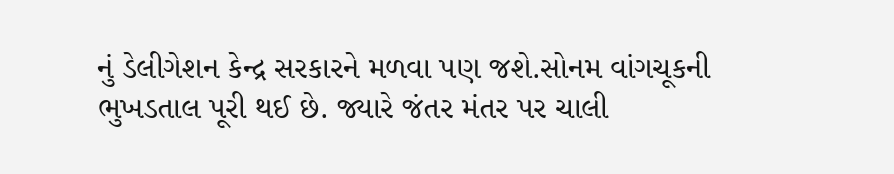નું ડેલીગેશન કેન્દ્ર સરકારને મળવા પણ જશે.સોનમ વાંગચૂકની ભુખડતાલ પૂરી થઈ છે. જ્યારે જંતર મંતર પર ચાલી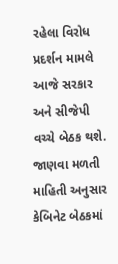રહેલા વિરોધ પ્રદર્શન મામલે આજે સરકાર અને સીજેપી વચ્ચે બેઠક થશે. જાણવા મળતી માહિતી અનુસાર કેબિનેટ બેઠકમાં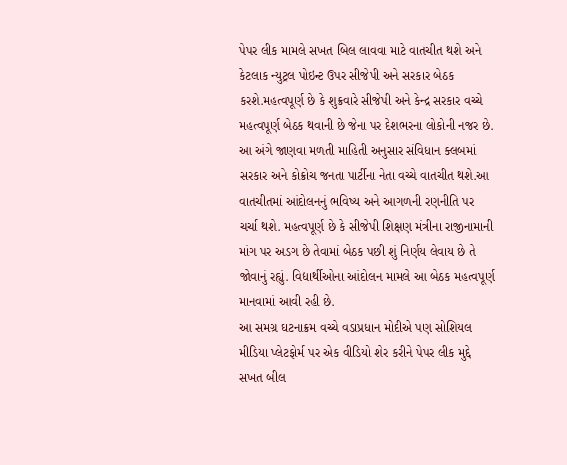પેપર લીક મામલે સખત બિલ લાવવા માટે વાતચીત થશે અને કેટલાક ન્યુટ્રલ પોઇન્ટ ઉપર સીજેપી અને સરકાર બેઠક કરશે.મહત્વપૂર્ણ છે કે શુક્રવારે સીજેપી અને કેન્દ્ર સરકાર વચ્ચે મહત્વપૂર્ણ બેઠક થવાની છે જેના પર દેશભરના લોકોની નજર છે. આ અંગે જાણવા મળતી માહિતી અનુસાર સંવિધાન ક્લબમાં સરકાર અને કોક્રોચ જનતા પાર્ટીના નેતા વચ્ચે વાતચીત થશે.આ વાતચીતમાં આંદોલનનું ભવિષ્ય અને આગળની રણનીતિ પર ચર્ચા થશે. મહત્વપૂર્ણ છે કે સીજેપી શિક્ષણ મંત્રીના રાજીનામાની માંગ પર અ઼ડગ છે તેવામાં બેઠક પછી શું નિર્ણય લેવાય છે તે જોવાનું રહ્યું. વિદ્યાર્થીઓના આંદોલન મામલે આ બેઠક મહત્વપૂર્ણ માનવામાં આવી રહી છે.
આ સમગ્ર ઘટનાક્રમ વચ્ચે વડાપ્રધાન મોદીએ પણ સોશિયલ મીડિયા પ્લેટફોર્મ પર એક વીડિયો શેર કરીને પેપર લીક મુદ્દે સખત બીલ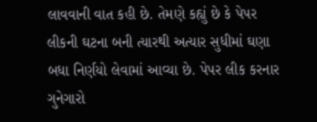લાવવાની વાત કહી છે. તેમણે કહ્યું છે કે પેપર લીકની ઘટના બની ત્યારથી અત્યાર સુધીમાં ઘણા બધા નિર્ણયો લેવામાં આવ્યા છે. પેપર લીક કરનાર ગુનેગારો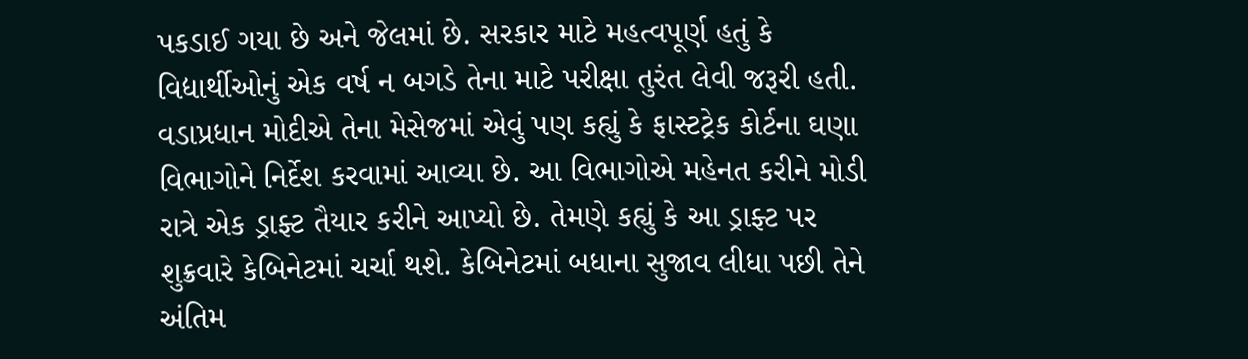પકડાઈ ગયા છે અને જેલમાં છે. સરકાર માટે મહત્વપૂર્ણ હતું કે વિદ્યાર્થીઓનું એક વર્ષ ન બગડે તેના માટે પરીક્ષા તુરંત લેવી જરૂરી હતી.
વડાપ્રધાન મોદીએ તેના મેસેજમાં એવું પણ કહ્યું કે ફાસ્ટટ્રેક કોર્ટના ઘણા વિભાગોને નિર્દેશ કરવામાં આવ્યા છે. આ વિભાગોએ મહેનત કરીને મોડી રાત્રે એક ડ્રાફ્ટ તૈયાર કરીને આપ્યો છે. તેમણે કહ્યું કે આ ડ્રાફ્ટ પર શુક્રવારે કેબિનેટમાં ચર્ચા થશે. કેબિનેટમાં બધાના સુજાવ લીધા પછી તેને અંતિમ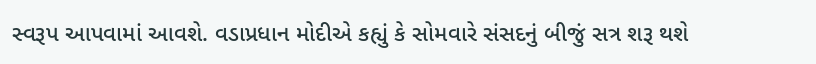સ્વરૂપ આપવામાં આવશે. વડાપ્રધાન મોદીએ કહ્યું કે સોમવારે સંસદનું બીજું સત્ર શરૂ થશે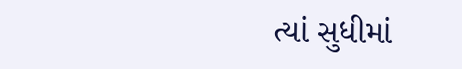ત્યાં સુધીમાં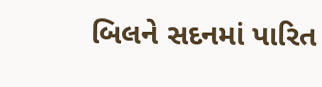બિલને સદનમાં પારિત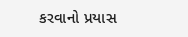કરવાનો પ્રયાસ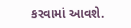કરવામાં આવશે.